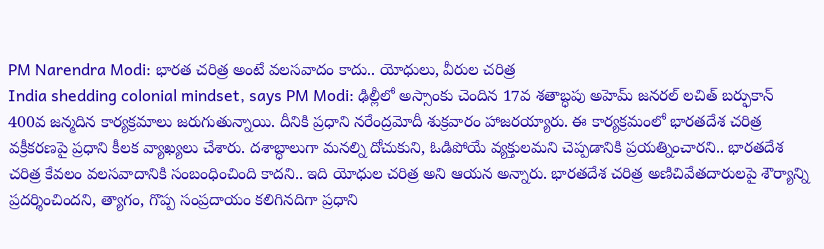PM Narendra Modi: భారత చరిత్ర అంటే వలసవాదం కాదు.. యోధులు, వీరుల చరిత్ర
India shedding colonial mindset, says PM Modi: ఢిల్లీలో అస్సాంకు చెందిన 17వ శతాబ్ధపు అహెమ్ జనరల్ లచిత్ బర్ఫుకాన్ 400వ జన్మదిన కార్యక్రమాలు జరుగుతున్నాయి. దీనికి ప్రధాని నరేంద్రమోదీ శుక్రవారం హాజరయ్యారు. ఈ కార్యక్రమంలో భారతదేశ చరిత్ర వక్రీకరణపై ప్రధాని కీలక వ్యాఖ్యలు చేశారు. దశాబ్ధాలుగా మనల్ని దోచుకుని, ఓడిపోయే వ్యక్తులమని చెప్పడానికి ప్రయత్నించారని.. భారతదేశ చరిత్ర కేవలం వలసవాదానికి సంబంధించింది కాదని.. ఇది యోధుల చరిత్ర అని ఆయన అన్నారు. భారతదేశ చరిత్ర అణిచివేతదారులపై శౌర్యాన్ని ప్రదర్శించిందని, త్యాగం, గొప్ప సంప్రదాయం కలిగినదిగా ప్రధాని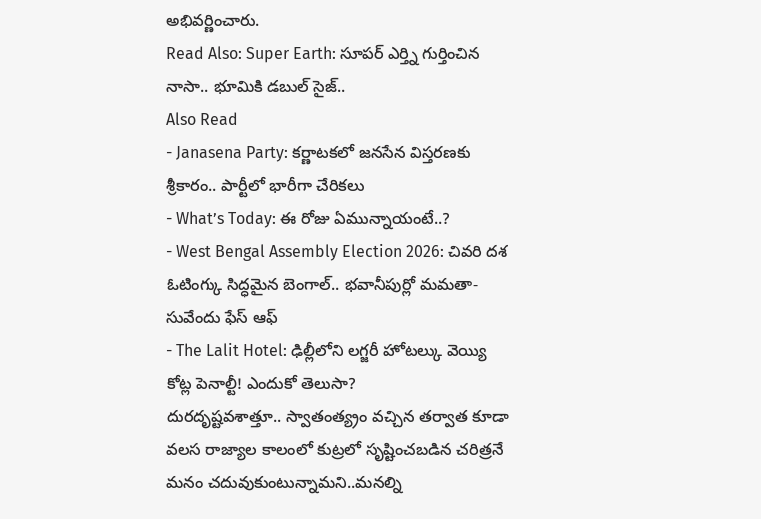అభివర్ణించారు.
Read Also: Super Earth: సూపర్ ఎర్త్ని గుర్తించిన నాసా.. భూమికి డబుల్ సైజ్..
Also Read
- Janasena Party: కర్ణాటకలో జనసేన విస్తరణకు శ్రీకారం.. పార్టీలో భారీగా చేరికలు
- What’s Today: ఈ రోజు ఏమున్నాయంటే..?
- West Bengal Assembly Election 2026: చివరి దశ ఓటింగ్కు సిద్ధమైన బెంగాల్.. భవానీపుర్లో మమతా-సువేందు ఫేస్ ఆఫ్
- The Lalit Hotel: ఢిల్లీలోని లగ్జరీ హోటల్కు వెయ్యి కోట్ల పెనాల్టీ! ఎందుకో తెలుసా?
దురదృష్టవశాత్తూ.. స్వాతంత్య్రం వచ్చిన తర్వాత కూడా వలస రాజ్యాల కాలంలో కుట్రలో సృష్టించబడిన చరిత్రనే మనం చదువుకుంటున్నామని..మనల్ని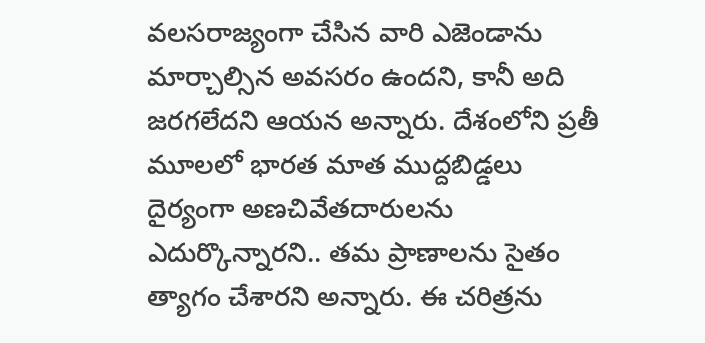వలసరాజ్యంగా చేసిన వారి ఎజెండాను మార్చాల్సిన అవసరం ఉందని, కానీ అది జరగలేదని ఆయన అన్నారు. దేశంలోని ప్రతీ మూలలో భారత మాత ముద్దబిడ్డలు దైర్యంగా అణచివేతదారులను ఎదుర్కొన్నారని.. తమ ప్రాణాలను సైతం త్యాగం చేశారని అన్నారు. ఈ చరిత్రను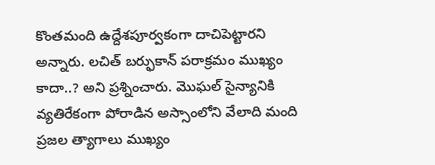కొంతమంది ఉద్దేశపూర్వకంగా దాచిపెట్టారని అన్నారు. లచిత్ బర్ఫుకాన్ పరాక్రమం ముఖ్యం కాదా..? అని ప్రశ్నించారు. మొఘల్ సైన్యానికి వ్యతిరేకంగా పోరాడిన అస్సాంలోని వేలాది మంది ప్రజల త్యాగాలు ముఖ్యం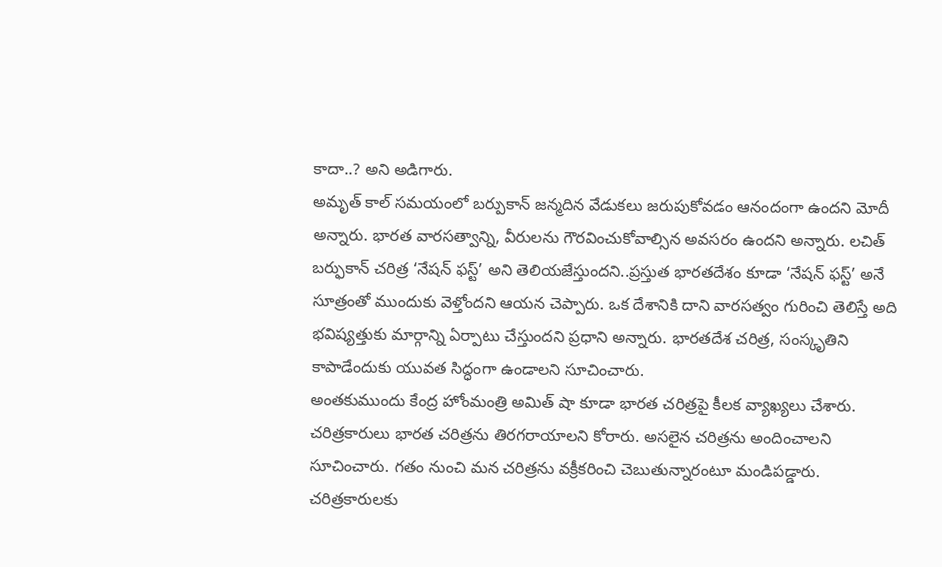కాదా..? అని అడిగారు.
అమృత్ కాల్ సమయంలో బర్పుకాన్ జన్మదిన వేడుకలు జరుపుకోవడం ఆనందంగా ఉందని మోదీ అన్నారు. భారత వారసత్వాన్ని, వీరులను గౌరవించుకోవాల్సిన అవసరం ఉందని అన్నారు. లచిత్ బర్ఫుకాన్ చరిత్ర ‘నేషన్ ఫస్ట్’ అని తెలియజేస్తుందని..ప్రస్తుత భారతదేశం కూడా ‘నేషన్ ఫస్ట్’ అనే సూత్రంతో ముందుకు వెళ్తోందని ఆయన చెప్పారు. ఒక దేశానికి దాని వారసత్వం గురించి తెలిస్తే అది భవిష్యత్తుకు మార్గాన్ని ఏర్పాటు చేస్తుందని ప్రధాని అన్నారు. భారతదేశ చరిత్ర, సంస్కృతిని కాపాడేందుకు యువత సిద్ధంగా ఉండాలని సూచించారు.
అంతకుముందు కేంద్ర హోంమంత్రి అమిత్ షా కూడా భారత చరిత్రపై కీలక వ్యాఖ్యలు చేశారు. చరిత్రకారులు భారత చరిత్రను తిరగరాయాలని కోరారు. అసలైన చరిత్రను అందించాలని సూచించారు. గతం నుంచి మన చరిత్రను వక్రీకరించి చెబుతున్నారంటూ మండిపడ్డారు. చరిత్రకారులకు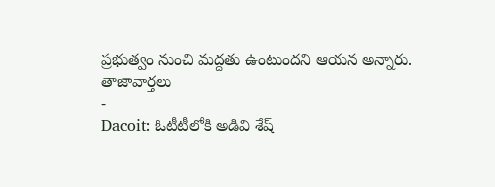ప్రభుత్వం నుంచి మద్దతు ఉంటుందని ఆయన అన్నారు.
తాజావార్తలు
-
Dacoit: ఓటీటీలోకి అడివి శేష్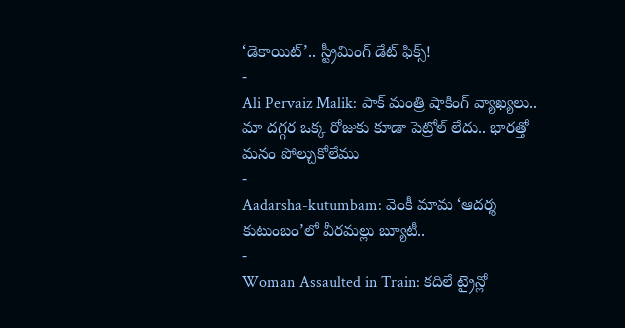‘డెకాయిట్’.. స్ట్రీమింగ్ డేట్ ఫిక్స్!
-
Ali Pervaiz Malik: పాక్ మంత్రి షాకింగ్ వ్యాఖ్యలు.. మా దగ్గర ఒక్క రోజుకు కూడా పెట్రోల్ లేదు.. భారత్తో మనం పోల్చుకోలేము
-
Aadarsha-kutumbam: వెంకీ మామ ‘ఆదర్శ కుటుంబం’లో వీరమల్లు బ్యూటీ..
-
Woman Assaulted in Train: కదిలే ట్రైన్లో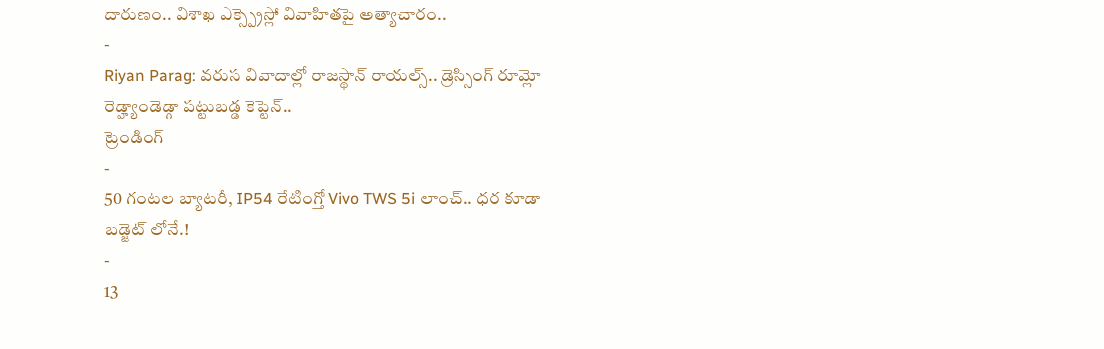దారుణం.. విశాఖ ఎక్స్ప్రెస్లో వివాహితపై అత్యాచారం..
-
Riyan Parag: వరుస వివాదాల్లో రాజస్థాన్ రాయల్స్.. డ్రెస్సింగ్ రూమ్లో రెడ్హ్యాండెడ్గా పట్టుబడ్డ కెప్టెన్..
ట్రెండింగ్
-
50 గంటల బ్యాటరీ, IP54 రేటింగ్తో Vivo TWS 5i లాంచ్.. ధర కూడా బడ్జెట్ లోనే.!
-
13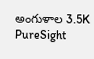అంగుళాల 3.5K PureSight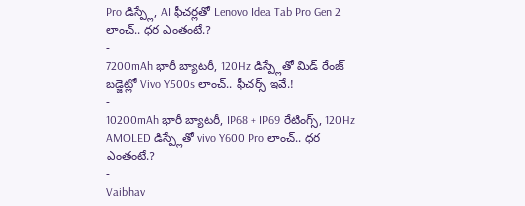Pro డిస్ప్లే, AI ఫీచర్లతో Lenovo Idea Tab Pro Gen 2 లాంచ్.. ధర ఎంతంటే.?
-
7200mAh భారీ బ్యాటరీ, 120Hz డిస్ప్లేతో మిడ్ రేంజ్ బడ్జెట్లో Vivo Y500s లాంచ్.. ఫీచర్స్ ఇవే.!
-
10200mAh భారీ బ్యాటరీ, IP68 + IP69 రేటింగ్స్, 120Hz AMOLED డిస్ప్లేతో vivo Y600 Pro లాంచ్.. ధర ఎంతంటే.?
-
Vaibhav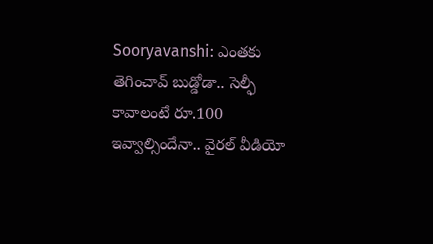Sooryavanshi: ఎంతకు తెగించావ్ బుడ్డోడా.. సెల్ఫీ కావాలంటే రూ.100 ఇవ్వాల్సిందేనా.. వైరల్ వీడియో